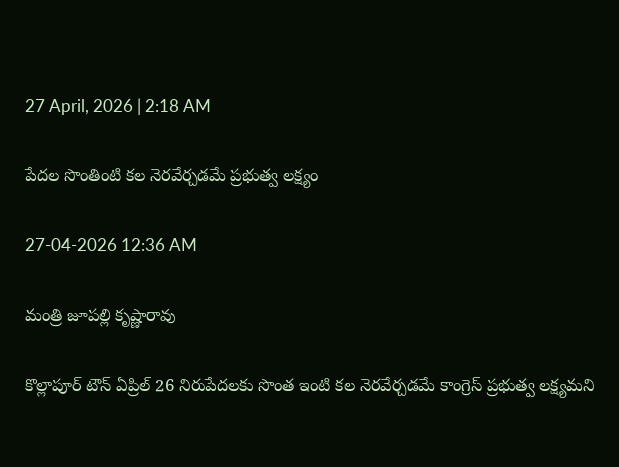27 April, 2026 | 2:18 AM

పేదల సొంతింటి కల నెరవేర్చడమే ప్రభుత్వ లక్ష్యం

27-04-2026 12:36 AM

మంత్రి జూపల్లి కృష్ణారావు

కొల్లాపూర్ టౌన్ ఏప్రిల్ 26 నిరుపేదలకు సొంత ఇంటి కల నెరవేర్చడమే కాంగ్రెస్ ప్రభుత్వ లక్ష్యమని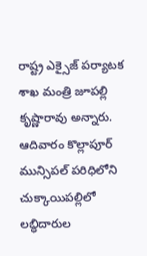రాష్ట్ర ఎక్సైజ్ పర్యాటక శాఖ మంత్రి జూపల్లి కృష్ణారావు అన్నారు. ఆదివారం కొల్లాపూర్ మున్సిపల్ పరిధిలోని చుక్కాయిపల్లిలో లబ్ధిదారుల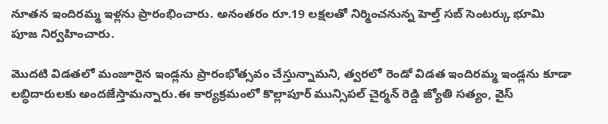నూతన ఇందిరమ్మ ఇళ్లను ప్రారంభించారు. అనంతరం రూ.19 లక్షలతో నిర్మించనున్న హెల్త్ సబ్ సెంటర్కు భూమి పూజ నిర్వహించారు.

మొదటి విడతలో మంజూరైన ఇండ్లను ప్రారంభోత్సవం చేస్తున్నామని, త్వరలో రెండో విడత ఇందిరమ్మ ఇండ్లను కూడా లబ్ధిదారులకు అందజేస్తామన్నారు.ఈ కార్యక్రమంలో కొల్లాపూర్ మున్సిపల్ చైర్మన్ రెడ్డి జ్యోతి సత్యం, వైస్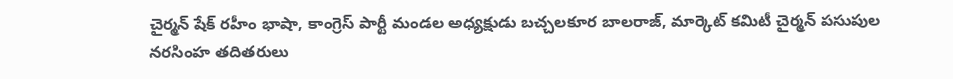చైర్మన్ షేక్ రహీం భాషా, కాంగ్రెస్ పార్టీ మండల అధ్యక్షుడు బచ్చలకూర బాలరాజ్, మార్కెట్ కమిటీ చైర్మన్ పసుపుల నరసింహ తదితరులు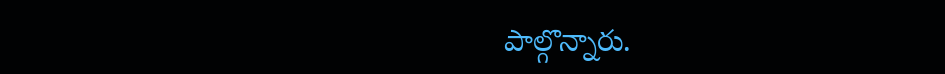పాల్గొన్నారు.